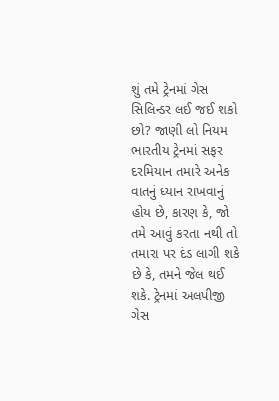શું તમે ટ્રેનમાં ગેસ સિલિન્ડર લઈ જઈ શકો છો? જાણી લો નિયમ
ભારતીય ટ્રેનમાં સફર દરમિયાન તમારે અનેક વાતનું ધ્યાન રાખવાનું હોય છે, કારણ કે, જો તમે આવું કરતા નથી તો તમારા પર દંડ લાગી શકે છે કે, તમને જેલ થઈ શકે. ટ્રેનમાં અલપીજી ગેસ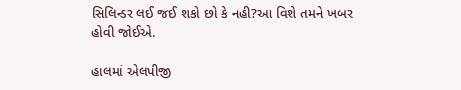સિલિન્ડર લઈ જઈ શકો છો કે નહી?આ વિશે તમને ખબર હોવી જોઈએ.

હાલમાં એલપીજી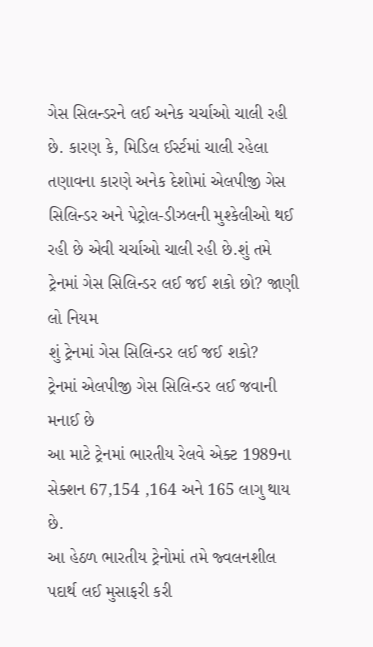ગેસ સિલન્ડરને લઈ અનેક ચર્ચાઓ ચાલી રહી છે. કારણ કે, મિડિલ ઈર્સ્ટમાં ચાલી રહેલા તણાવના કારણે અનેક દેશોમાં એલપીજી ગેસ સિલિન્ડર અને પેટ્રોલ-ડીઝલની મુશ્કેલીઓ થઈ રહી છે એવી ચર્ચાઓ ચાલી રહી છે.શું તમે ટ્રેનમાં ગેસ સિલિન્ડર લઈ જઈ શકો છો? જાણી લો નિયમ
શું ટ્રેનમાં ગેસ સિલિન્ડર લઈ જઈ શકો?
ટ્રેનમાં એલપીજી ગેસ સિલિન્ડર લઈ જવાની મનાઈ છે
આ માટે ટ્રેનમાં ભારતીય રેલવે એક્ટ 1989ના સેક્શન 67,154 ,164 અને 165 લાગુ થાય છે.
આ હેઠળ ભારતીય ટ્રેનોમાં તમે જ્વલનશીલ પદાર્થ લઈ મુસાફરી કરી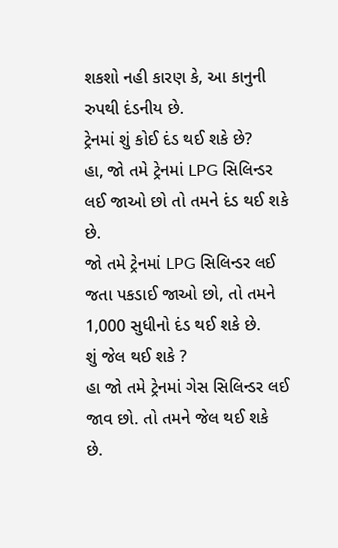શકશો નહી કારણ કે, આ કાનુની રુપથી દંડનીય છે.
ટ્રેનમાં શું કોઈ દંડ થઈ શકે છે?
હા, જો તમે ટ્રેનમાં LPG સિલિન્ડર લઈ જાઓ છો તો તમને દંડ થઈ શકે છે.
જો તમે ટ્રેનમાં LPG સિલિન્ડર લઈ જતા પકડાઈ જાઓ છો, તો તમને 1,000 સુધીનો દંડ થઈ શકે છે.
શું જેલ થઈ શકે ?
હા જો તમે ટ્રેનમાં ગેસ સિલિન્ડર લઈ જાવ છો. તો તમને જેલ થઈ શકે છે.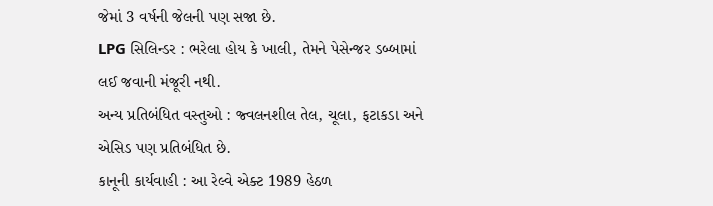જેમાં 3 વર્ષની જેલની પણ સજા છે.
LPG સિલિન્ડર : ભરેલા હોય કે ખાલી, તેમને પેસેન્જર ડબ્બામાં લઈ જવાની મંજૂરી નથી.
અન્ય પ્રતિબંધિત વસ્તુઓ : જ્વલનશીલ તેલ, ચૂલા, ફટાકડા અને એસિડ પણ પ્રતિબંધિત છે.
કાનૂની કાર્યવાહી : આ રેલ્વે એક્ટ 1989 હેઠળ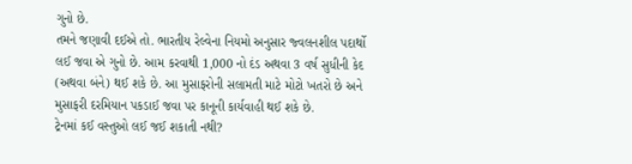ગુનો છે.
તમને જણાવી દઈએ તો. ભારતીય રેલ્વેના નિયમો અનુસાર જ્વલનશીલ પદાર્થો લઈ જવા એ ગુનો છે. આમ કરવાથી 1,000 નો દંડ અથવા 3 વર્ષ સુધીની કેદ (અથવા બંને) થઈ શકે છે. આ મુસાફરોની સલામતી માટે મોટો ખતરો છે અને મુસાફરી દરમિયાન પકડાઈ જવા પર કાનૂની કાર્યવાહી થઈ શકે છે.
ટ્રેનમાં કઈ વસ્તુઓ લઈ જઈ શકાતી નથી?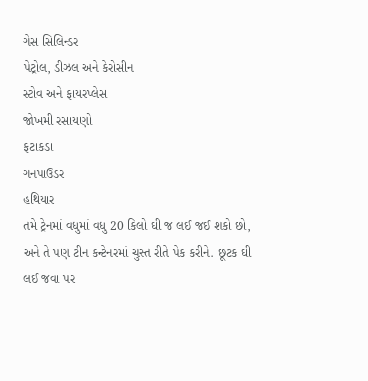ગેસ સિલિન્ડર
પેટ્રોલ, ડીઝલ અને કેરોસીન
સ્ટોવ અને ફાયરપ્લેસ
જોખમી રસાયણો
ફટાકડા
ગનપાઉડર
હથિયાર
તમે ટ્રેનમાં વધુમાં વધુ 20 કિલો ઘી જ લઈ જઈ શકો છો, અને તે પણ ટીન કન્ટેનરમાં ચુસ્ત રીતે પેક કરીને. છૂટક ઘી લઈ જવા પર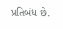પ્રતિબંધ છે.